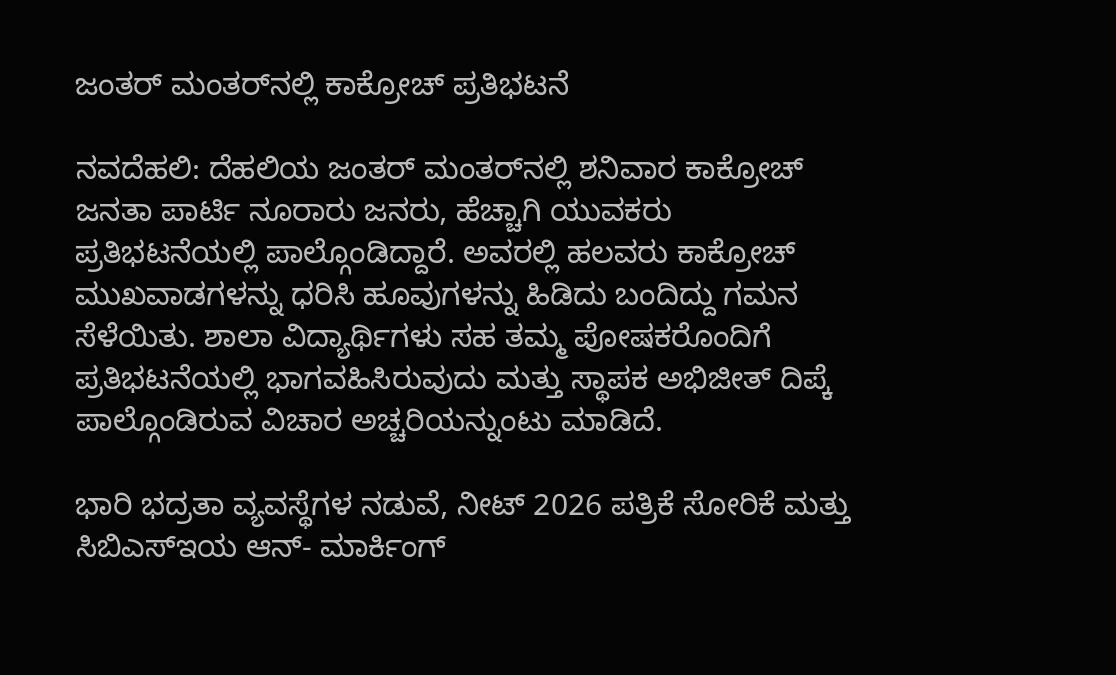ಜಂತರ್ ಮಂತರ್‌ನಲ್ಲಿ ಕಾಕ್ರೋಚ್ ಪ್ರತಿಭಟನೆ

ನವದೆಹಲಿ: ದೆಹಲಿಯ ಜಂತರ್ ಮಂತರ್‌ನಲ್ಲಿ ಶನಿವಾರ ಕಾಕ್ರೋಚ್ ಜನತಾ ಪಾರ್ಟಿ ನೂರಾರು ಜನರು, ಹೆಚ್ಚಾಗಿ ಯುವಕರು ಪ್ರತಿಭಟನೆಯಲ್ಲಿ ಪಾಲ್ಗೊಂಡಿದ್ದಾರೆ. ಅವರಲ್ಲಿ ಹಲವರು ಕಾಕ್ರೋಚ್ ಮುಖವಾಡಗಳನ್ನು ಧರಿಸಿ ಹೂವುಗಳನ್ನು ಹಿಡಿದು ಬಂದಿದ್ದು ಗಮನ ಸೆಳೆಯಿತು. ಶಾಲಾ ವಿದ್ಯಾರ್ಥಿಗಳು ಸಹ ತಮ್ಮ ಪೋಷಕರೊಂದಿಗೆ ಪ್ರತಿಭಟನೆಯಲ್ಲಿ ಭಾಗವಹಿಸಿರುವುದು ಮತ್ತು ಸ್ಥಾಪಕ ಅಭಿಜೀತ್ ದಿಪ್ಕೆ ಪಾಲ್ಗೊಂಡಿರುವ ವಿಚಾರ ಅಚ್ಚರಿಯನ್ನುಂಟು ಮಾಡಿದೆ.

ಭಾರಿ ಭದ್ರತಾ ವ್ಯವಸ್ಥೆಗಳ ನಡುವೆ, ನೀಟ್ 2026 ಪತ್ರಿಕೆ ಸೋರಿಕೆ ಮತ್ತು ಸಿಬಿಎಸ್‌ಇಯ ಆನ್- ಮಾರ್ಕಿಂಗ್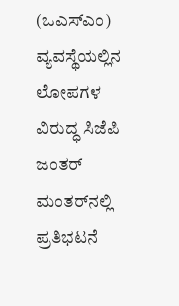(ಒಎಸ್‌ಎಂ) ವ್ಯವಸ್ಥೆಯಲ್ಲಿನ ಲೋಪಗಳ ವಿರುದ್ಧ ಸಿಜೆಪಿ ಜಂತರ್ ಮಂತರ್‌ನಲ್ಲಿ ಪ್ರತಿಭಟನೆ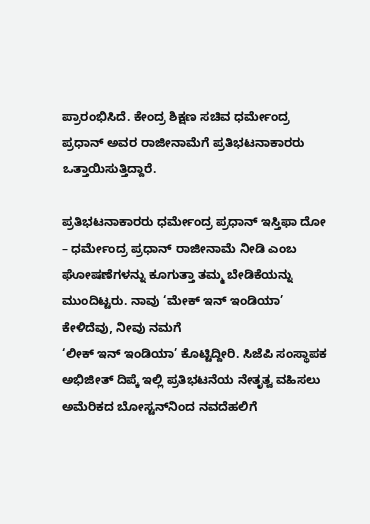ಪ್ರಾರಂಭಿಸಿದೆ. ಕೇಂದ್ರ ಶಿಕ್ಷಣ ಸಚಿವ ಧರ್ಮೇಂದ್ರ ಪ್ರಧಾನ್ ಅವರ ರಾಜೀನಾಮೆಗೆ ಪ್ರತಿಭಟನಾಕಾರರು ಒತ್ತಾಯಿಸುತ್ತಿದ್ದಾರೆ.

ಪ್ರತಿಭಟನಾಕಾರರು ಧರ್ಮೇಂದ್ರ ಪ್ರಧಾನ್ ಇಸ್ತಿಫಾ ದೋ – ಧರ್ಮೇಂದ್ರ ಪ್ರಧಾನ್ ರಾಜೀನಾಮೆ ನೀಡಿ ಎಂಬ ಘೋಷಣೆಗಳನ್ನು ಕೂಗುತ್ತಾ ತಮ್ಮ ಬೇಡಿಕೆಯನ್ನು ಮುಂದಿಟ್ಟರು. ನಾವು ‘ಮೇಕ್ ಇನ್ ಇಂಡಿಯಾ’ ಕೇಳಿದೆವು, ನೀವು ನಮಗೆ
‘ಲೀಕ್ ಇನ್ ಇಂಡಿಯಾ’ ಕೊಟ್ಟಿದ್ದೀರಿ. ಸಿಜೆಪಿ ಸಂಸ್ಥಾಪಕ ಅಭಿಜೀತ್ ದಿಪ್ಕೆ ಇಲ್ಲಿ ಪ್ರತಿಭಟನೆಯ ನೇತೃತ್ವ ವಹಿಸಲು ಅಮೆರಿಕದ ಬೋಸ್ಟನ್‌ನಿಂದ ನವದೆಹಲಿಗೆ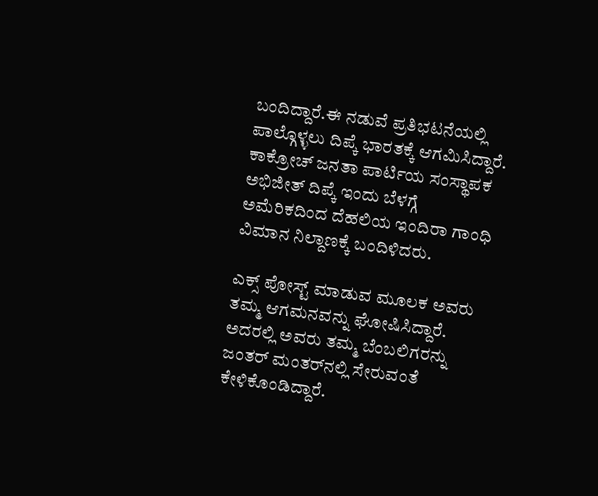ಬಂದಿದ್ದಾರೆ.ಈ ನಡುವೆ ಪ್ರತಿಭಟನೆಯಲ್ಲಿ ಪಾಲ್ಗೊಳ್ಳಲು ದಿಪ್ಕೆ ಭಾರತಕ್ಕೆ ಆಗಮಿಸಿದ್ದಾರೆ. ಕಾಕ್ರೋಚ್ ಜನತಾ ಪಾರ್ಟಿಯ ಸಂಸ್ಥಾಪಕ ಅಭಿಜೀತ್ ದಿಪ್ಕೆ ಇಂದು ಬೆಳಗ್ಗೆ ಅಮೆರಿಕದಿಂದ ದೆಹಲಿಯ ಇಂದಿರಾ ಗಾಂಧಿ ವಿಮಾನ ನಿಲ್ದಾಣಕ್ಕೆ ಬಂದಿಳಿದರು.

ಎಕ್ಸ್ ಪೋಸ್ಟ್ ಮಾಡುವ ಮೂಲಕ ಅವರು ತಮ್ಮ ಆಗಮನವನ್ನು ಘೋಷಿಸಿದ್ದಾರೆ. ಅದರಲ್ಲಿ ಅವರು ತಮ್ಮ ಬೆಂಬಲಿಗರನ್ನು ಜಂತರ್ ಮಂತರ್‌ನಲ್ಲಿ ಸೇರುವಂತೆ ಕೇಳಿಕೊಂಡಿದ್ದಾರೆ.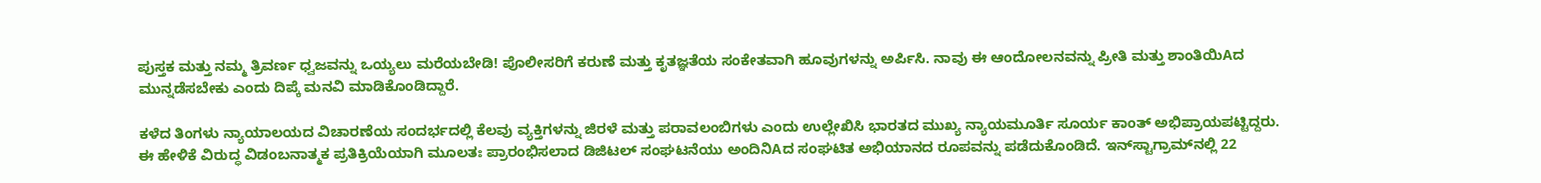ಪುಸ್ತಕ ಮತ್ತು ನಮ್ಮ ತ್ರಿವರ್ಣ ಧ್ವಜವನ್ನು ಒಯ್ಯಲು ಮರೆಯಬೇಡಿ! ಪೊಲೀಸರಿಗೆ ಕರುಣೆ ಮತ್ತು ಕೃತಜ್ಞತೆಯ ಸಂಕೇತವಾಗಿ ಹೂವುಗಳನ್ನು ಅರ್ಪಿಸಿ. ನಾವು ಈ ಆಂದೋಲನವನ್ನು ಪ್ರೀತಿ ಮತ್ತು ಶಾಂತಿಯಿAದ ಮುನ್ನಡೆಸಬೇಕು ಎಂದು ದಿಪ್ಕೆ ಮನವಿ ಮಾಡಿಕೊಂಡಿದ್ದಾರೆ.

ಕಳೆದ ತಿಂಗಳು ನ್ಯಾಯಾಲಯದ ವಿಚಾರಣೆಯ ಸಂದರ್ಭದಲ್ಲಿ ಕೆಲವು ವ್ಯಕ್ತಿಗಳನ್ನು ಜಿರಳೆ ಮತ್ತು ಪರಾವಲಂಬಿಗಳು ಎಂದು ಉಲ್ಲೇಖಿಸಿ ಭಾರತದ ಮುಖ್ಯ ನ್ಯಾಯಮೂರ್ತಿ ಸೂರ್ಯ ಕಾಂತ್ ಅಭಿಪ್ರಾಯಪಟ್ಟಿದ್ದರು. ಈ ಹೇಳಿಕೆ ವಿರುದ್ಧ ವಿಡಂಬನಾತ್ಮಕ ಪ್ರತಿಕ್ರಿಯೆಯಾಗಿ ಮೂಲತಃ ಪ್ರಾರಂಭಿಸಲಾದ ಡಿಜಿಟಲ್ ಸಂಘಟನೆಯು ಅಂದಿನಿAದ ಸಂಘಟಿತ ಅಭಿಯಾನದ ರೂಪವನ್ನು ಪಡೆದುಕೊಂಡಿದೆ. ಇನ್‌ಸ್ಟಾಗ್ರಾಮ್‌ನಲ್ಲಿ 22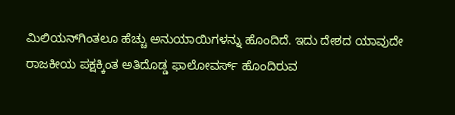ಮಿಲಿಯನ್‌ಗಿಂತಲೂ ಹೆಚ್ಚು ಅನುಯಾಯಿಗಳನ್ನು ಹೊಂದಿದೆ. ಇದು ದೇಶದ ಯಾವುದೇ ರಾಜಕೀಯ ಪಕ್ಷಕ್ಕಿಂತ ಅತಿದೊಡ್ಡ ಫಾಲೋವರ್ಸ್ ಹೊಂದಿರುವ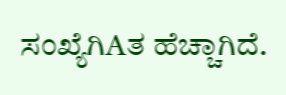ಸಂಖ್ಯೆಗಿAತ ಹೆಚ್ಚಾಗಿದೆ.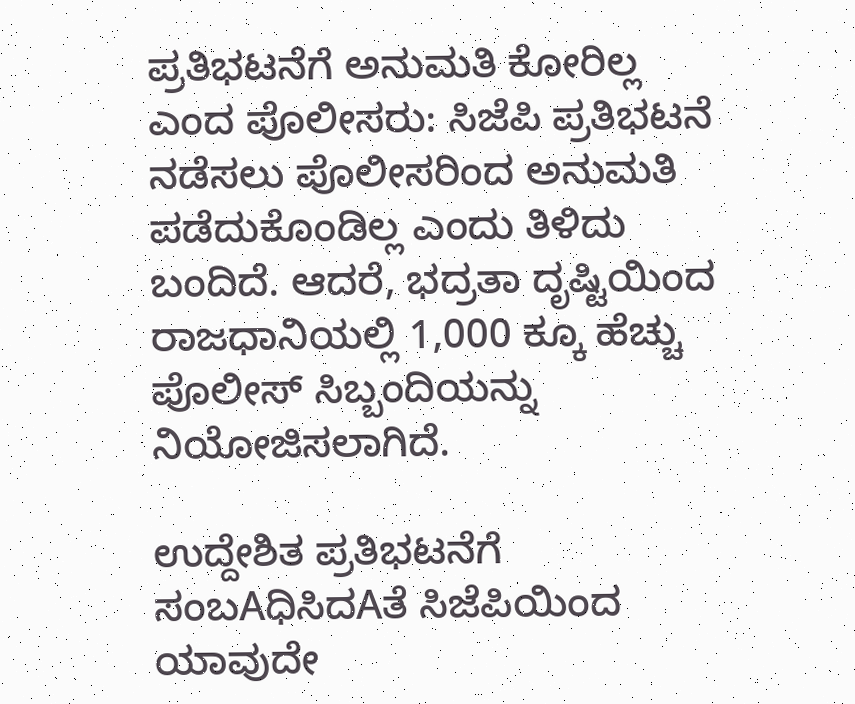ಪ್ರತಿಭಟನೆಗೆ ಅನುಮತಿ ಕೋರಿಲ್ಲ ಎಂದ ಪೊಲೀಸರು: ಸಿಜೆಪಿ ಪ್ರತಿಭಟನೆ ನಡೆಸಲು ಪೊಲೀಸರಿಂದ ಅನುಮತಿ ಪಡೆದುಕೊಂಡಿಲ್ಲ ಎಂದು ತಿಳಿದು ಬಂದಿದೆ. ಆದರೆ, ಭದ್ರತಾ ದೃಷ್ಟಿಯಿಂದ ರಾಜಧಾನಿಯಲ್ಲಿ 1,000 ಕ್ಕೂ ಹೆಚ್ಚು ಪೊಲೀಸ್ ಸಿಬ್ಬಂದಿಯನ್ನು ನಿಯೋಜಿಸಲಾಗಿದೆ.

ಉದ್ದೇಶಿತ ಪ್ರತಿಭಟನೆಗೆ ಸಂಬAಧಿಸಿದAತೆ ಸಿಜೆಪಿಯಿಂದ ಯಾವುದೇ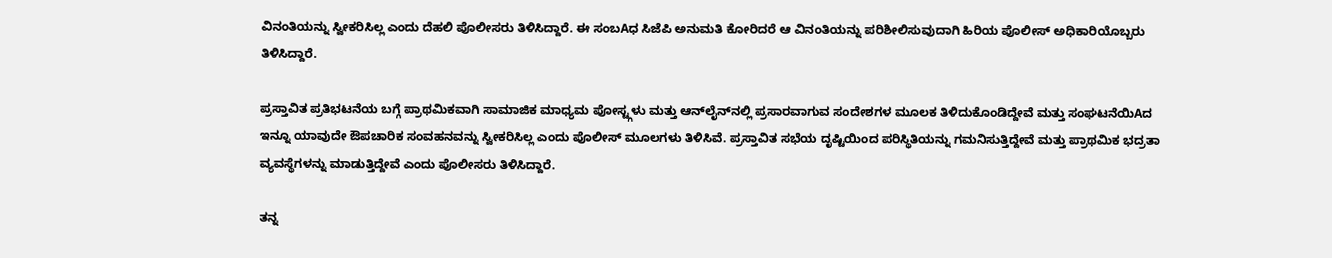ವಿನಂತಿಯನ್ನು ಸ್ವೀಕರಿಸಿಲ್ಲ ಎಂದು ದೆಹಲಿ ಪೊಲೀಸರು ತಿಳಿಸಿದ್ದಾರೆ. ಈ ಸಂಬAಧ ಸಿಜೆಪಿ ಅನುಮತಿ ಕೋರಿದರೆ ಆ ವಿನಂತಿಯನ್ನು ಪರಿಶೀಲಿಸುವುದಾಗಿ ಹಿರಿಯ ಪೊಲೀಸ್ ಅಧಿಕಾರಿಯೊಬ್ಬರು ತಿಳಿಸಿದ್ದಾರೆ.

ಪ್ರಸ್ತಾವಿತ ಪ್ರತಿಭಟನೆಯ ಬಗ್ಗೆ ಪ್ರಾಥಮಿಕವಾಗಿ ಸಾಮಾಜಿಕ ಮಾಧ್ಯಮ ಪೋಸ್ಟ್ಗಳು ಮತ್ತು ಆನ್‌ಲೈನ್‌ನಲ್ಲಿ ಪ್ರಸಾರವಾಗುವ ಸಂದೇಶಗಳ ಮೂಲಕ ತಿಳಿದುಕೊಂಡಿದ್ದೇವೆ ಮತ್ತು ಸಂಘಟನೆಯಿAದ ಇನ್ನೂ ಯಾವುದೇ ಔಪಚಾರಿಕ ಸಂವಹನವನ್ನು ಸ್ವೀಕರಿಸಿಲ್ಲ ಎಂದು ಪೊಲೀಸ್ ಮೂಲಗಳು ತಿಳಿಸಿವೆ. ಪ್ರಸ್ತಾವಿತ ಸಭೆಯ ದೃಷ್ಟಿಯಿಂದ ಪರಿಸ್ಥಿತಿಯನ್ನು ಗಮನಿಸುತ್ತಿದ್ದೇವೆ ಮತ್ತು ಪ್ರಾಥಮಿಕ ಭದ್ರತಾ ವ್ಯವಸ್ಥೆಗಳನ್ನು ಮಾಡುತ್ತಿದ್ದೇವೆ ಎಂದು ಪೊಲೀಸರು ತಿಳಿಸಿದ್ದಾರೆ.

ತನ್ನ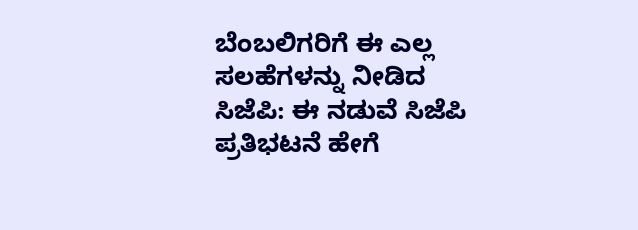ಬೆಂಬಲಿಗರಿಗೆ ಈ ಎಲ್ಲ ಸಲಹೆಗಳನ್ನು ನೀಡಿದ ಸಿಜೆಪಿ: ಈ ನಡುವೆ ಸಿಜೆಪಿ ಪ್ರತಿಭಟನೆ ಹೇಗೆ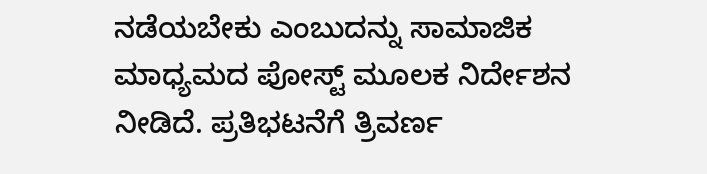ನಡೆಯಬೇಕು ಎಂಬುದನ್ನು ಸಾಮಾಜಿಕ ಮಾಧ್ಯಮದ ಪೋಸ್ಟ್ ಮೂಲಕ ನಿರ್ದೇಶನ ನೀಡಿದೆ. ಪ್ರತಿಭಟನೆಗೆ ತ್ರಿವರ್ಣ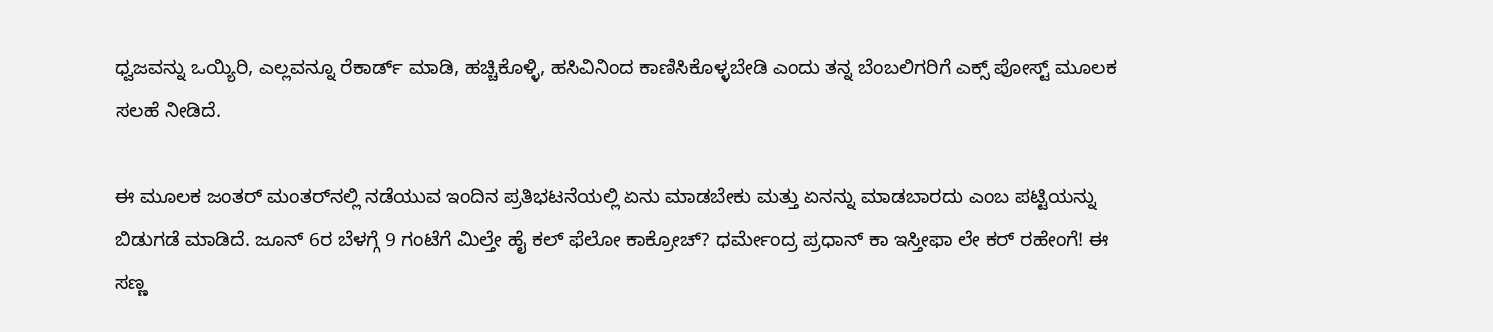ಧ್ವಜವನ್ನು ಒಯ್ಯಿರಿ, ಎಲ್ಲವನ್ನೂ ರೆಕಾರ್ಡ್ ಮಾಡಿ, ಹಚ್ಚಿಕೊಳ್ಳಿ, ಹಸಿವಿನಿಂದ ಕಾಣಿಸಿಕೊಳ್ಳಬೇಡಿ ಎಂದು ತನ್ನ ಬೆಂಬಲಿಗರಿಗೆ ಎಕ್ಸ್ ಪೋಸ್ಟ್ ಮೂಲಕ ಸಲಹೆ ನೀಡಿದೆ.

ಈ ಮೂಲಕ ಜಂತರ್ ಮಂತರ್‌ನಲ್ಲಿ ನಡೆಯುವ ಇಂದಿನ ಪ್ರತಿಭಟನೆಯಲ್ಲಿ ಏನು ಮಾಡಬೇಕು ಮತ್ತು ಏನನ್ನು ಮಾಡಬಾರದು ಎಂಬ ಪಟ್ಟಿಯನ್ನು ಬಿಡುಗಡೆ ಮಾಡಿದೆ. ಜೂನ್ 6ರ ಬೆಳಗ್ಗೆ 9 ಗಂಟೆಗೆ ಮಿಲ್ತೇ ಹೈ ಕಲ್ ಫೆಲೋ ಕಾಕ್ರೋಚ್? ಧರ್ಮೇಂದ್ರ ಪ್ರಧಾನ್ ಕಾ ಇಸ್ತೀಫಾ ಲೇ ಕರ್ ರಹೇಂಗೆ! ಈ ಸಣ್ಣ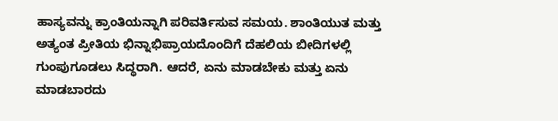ಹಾಸ್ಯವನ್ನು ಕ್ರಾಂತಿಯನ್ನಾಗಿ ಪರಿವರ್ತಿಸುವ ಸಮಯ. ಶಾಂತಿಯುತ ಮತ್ತು ಅತ್ಯಂತ ಪ್ರೀತಿಯ ಭಿನ್ನಾಭಿಪ್ರಾಯದೊಂದಿಗೆ ದೆಹಲಿಯ ಬೀದಿಗಳಲ್ಲಿ ಗುಂಪುಗೂಡಲು ಸಿದ್ಧರಾಗಿ. ಆದರೆ, ಏನು ಮಾಡಬೇಕು ಮತ್ತು ಏನು ಮಾಡಬಾರದು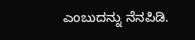ಎಂಬುದನ್ನು ನೆನಪಿಡಿ.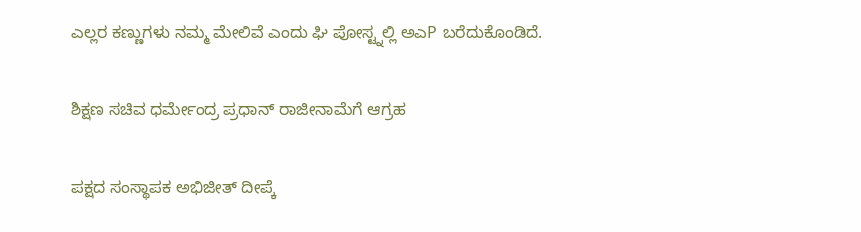ಎಲ್ಲರ ಕಣ್ಣುಗಳು ನಮ್ಮ ಮೇಲಿವೆ ಎಂದು ಘಿ ಪೋಸ್ಟ್ನಲ್ಲಿ ಅಎP ಬರೆದುಕೊಂಡಿದೆ.

ಶಿಕ್ಷಣ ಸಚಿವ ಧರ್ಮೇಂದ್ರ ಪ್ರಧಾನ್ ರಾಜೀನಾಮೆಗೆ ಆಗ್ರಹ

ಪಕ್ಷದ ಸಂಸ್ಥಾಪಕ ಅಭಿಜೀತ್ ದೀಪ್ಕೆ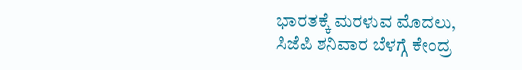ಭಾರತಕ್ಕೆ ಮರಳುವ ಮೊದಲು, ಸಿಜೆಪಿ ಶನಿವಾರ ಬೆಳಗ್ಗೆ ಕೇಂದ್ರ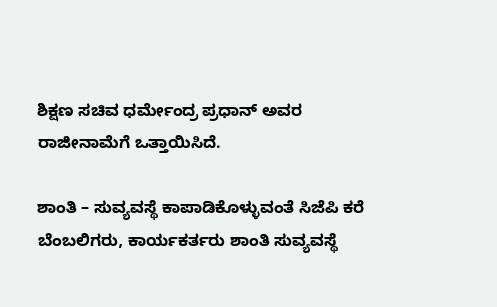ಶಿಕ್ಷಣ ಸಚಿವ ಧರ್ಮೇಂದ್ರ ಪ್ರಧಾನ್ ಅವರ ರಾಜೀನಾಮೆಗೆ ಒತ್ತಾಯಿಸಿದೆ.

ಶಾಂತಿ – ಸುವ್ಯವಸ್ಥೆ ಕಾಪಾಡಿಕೊಳ್ಳುವಂತೆ ಸಿಜೆಪಿ ಕರೆ
ಬೆಂಬಲಿಗರು, ಕಾರ್ಯಕರ್ತರು ಶಾಂತಿ ಸುವ್ಯವಸ್ಥೆ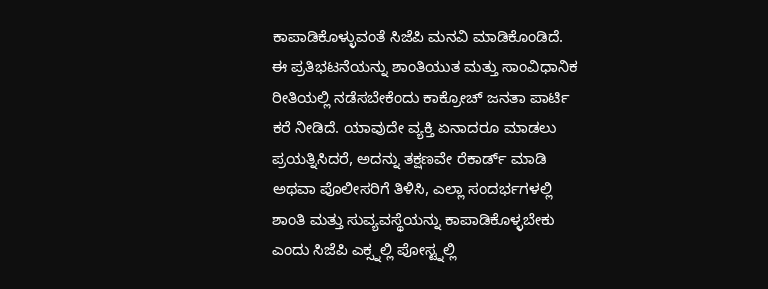ಕಾಪಾಡಿಕೊಳ್ಳುವಂತೆ ಸಿಜೆಪಿ ಮನವಿ ಮಾಡಿಕೊಂಡಿದೆ. ಈ ಪ್ರತಿಭಟನೆಯನ್ನು ಶಾಂತಿಯುತ ಮತ್ತು ಸಾಂವಿಧಾನಿಕ ರೀತಿಯಲ್ಲಿ ನಡೆಸಬೇಕೆಂದು ಕಾಕ್ರೋಚ್ ಜನತಾ ಪಾರ್ಟಿ ಕರೆ ನೀಡಿದೆ. ಯಾವುದೇ ವ್ಯಕ್ತಿ ಏನಾದರೂ ಮಾಡಲು ಪ್ರಯತ್ನಿಸಿದರೆ, ಅದನ್ನು ತಕ್ಷಣವೇ ರೆಕಾರ್ಡ್ ಮಾಡಿ ಅಥವಾ ಪೊಲೀಸರಿಗೆ ತಿಳಿಸಿ, ಎಲ್ಲಾ ಸಂದರ್ಭಗಳಲ್ಲಿ ಶಾಂತಿ ಮತ್ತು ಸುವ್ಯವಸ್ಥೆಯನ್ನು ಕಾಪಾಡಿಕೊಳ್ಳಬೇಕು ಎಂದು ಸಿಜೆಪಿ ಎಕ್ಸ್ನಲ್ಲಿ ಪೋಸ್ಟ್ನಲ್ಲಿ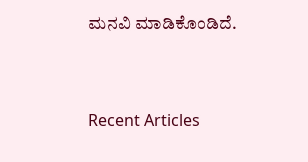ಮನವಿ ಮಾಡಿಕೊಂಡಿದೆ.



Recent Articles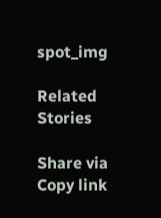spot_img

Related Stories

Share via
Copy link